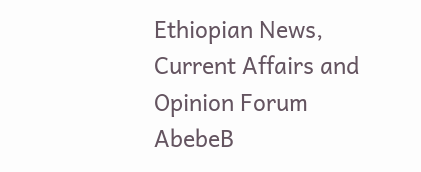Ethiopian News, Current Affairs and Opinion Forum
AbebeB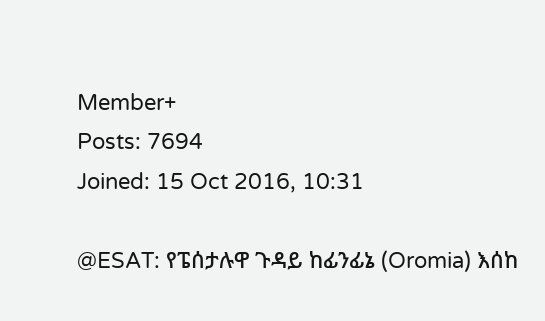Member+
Posts: 7694
Joined: 15 Oct 2016, 10:31

@ESAT: የፔሰታሉዋ ጉዳይ ከፊንፊኔ (Oromia) እሰከ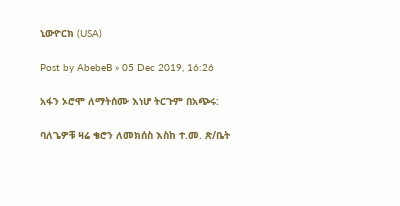ኒውዮርክ (USA)

Post by AbebeB » 05 Dec 2019, 16:26

አፋን ኦሮሞ ለማትሰሙ እነሆ ትርጉም በአጭሩ:

ባለጌዎቹ ዛሬ ቄሮን ለመክሰስ እስከ ተ.መ. ጽ/ቤት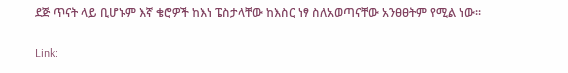ደጅ ጥናት ላይ ቢሆኑም እኛ ቄሮዎች ከእነ ፔስታላቸው ከእስር ነፃ ስለአወጣናቸው አንፀፀትም የሚል ነው፡፡

Link: